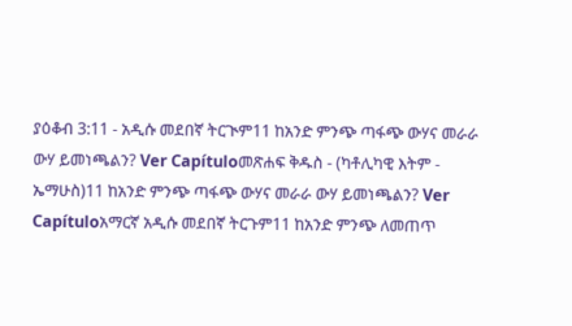ያዕቆብ 3:11 - አዲሱ መደበኛ ትርጒም11 ከአንድ ምንጭ ጣፋጭ ውሃና መራራ ውሃ ይመነጫልን? Ver Capítuloመጽሐፍ ቅዱስ - (ካቶሊካዊ እትም - ኤማሁስ)11 ከአንድ ምንጭ ጣፋጭ ውሃና መራራ ውሃ ይመነጫልን? Ver Capítuloአማርኛ አዲሱ መደበኛ ትርጉም11 ከአንድ ምንጭ ለመጠጥ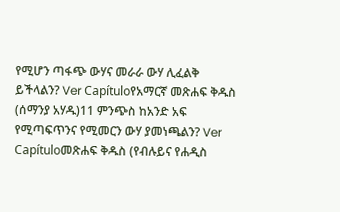የሚሆን ጣፋጭ ውሃና መራራ ውሃ ሊፈልቅ ይችላልን? Ver Capítuloየአማርኛ መጽሐፍ ቅዱስ (ሰማንያ አሃዱ)11 ምንጭስ ከአንድ አፍ የሚጣፍጥንና የሚመርን ውሃ ያመነጫልን? Ver Capítuloመጽሐፍ ቅዱስ (የብሉይና የሐዲስ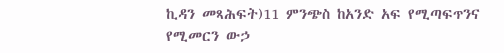ኪዳን መጻሕፍት)11 ምንጭስ ከአንድ አፍ የሚጣፍጥንና የሚመርን ውኃ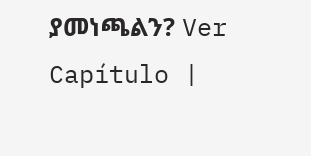ያመነጫልን? Ver Capítulo |